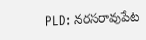PLD: నరసరావుపేట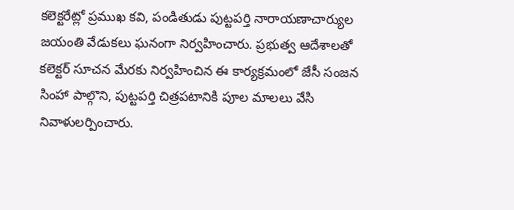కలెక్టరేట్లో ప్రముఖ కవి, పండితుడు పుట్టపర్తి నారాయణాచార్యుల జయంతి వేడుకలు ఘనంగా నిర్వహించారు. ప్రభుత్వ ఆదేశాలతో కలెక్టర్ సూచన మేరకు నిర్వహించిన ఈ కార్యక్రమంలో జేసీ సంజన సింహా పాల్గొని, పుట్టపర్తి చిత్రపటానికి పూల మాలలు వేసి నివాళులర్పించారు.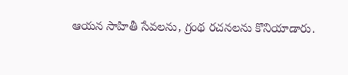ఆయన సాహితీ సేవలను, గ్రంథ రచనలను కొనియాడారు.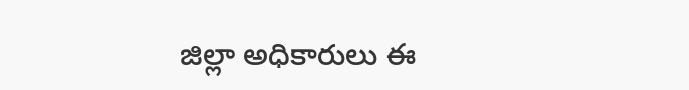జిల్లా అధికారులు ఈ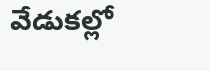వేడుకల్లో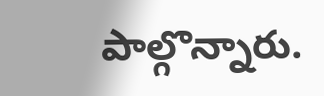పాల్గొన్నారు.